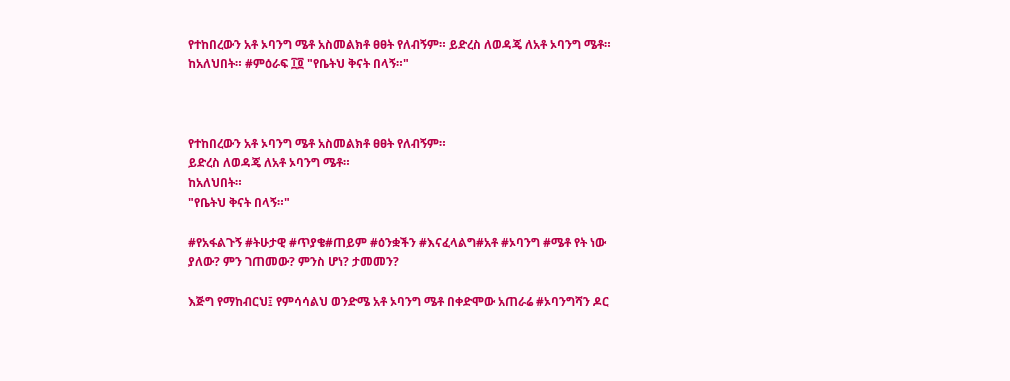የተከበረውን አቶ ኦባንግ ሜቶ አስመልክቶ ፀፀት የለብኝም። ይድረስ ለወዳጄ ለአቶ ኦባንግ ሜቶ። ከአለህበት። #ምዕራፍ ፲፬ "የቤትህ ቅናት በላኝ።"



የተከበረውን አቶ ኦባንግ ሜቶ አስመልክቶ ፀፀት የለብኝም።
ይድረስ ለወዳጄ ለአቶ ኦባንግ ሜቶ።
ከአለህበት።
"የቤትህ ቅናት በላኝ።"

#የአፋልጉኝ #ትሁታዊ #ጥያቄ#ጠይም #ዕንቋችን #እናፈላልግ#አቶ #ኦባንግ #ሜቶ የት ነው ያለው? ምን ገጠመው? ምንስ ሆነ? ታመመን?

እጅግ የማከብርህ፤ የምሳሳልህ ወንድሜ አቶ ኦባንግ ሜቶ በቀድሞው አጠራሬ #ኦባንግሻን ዶር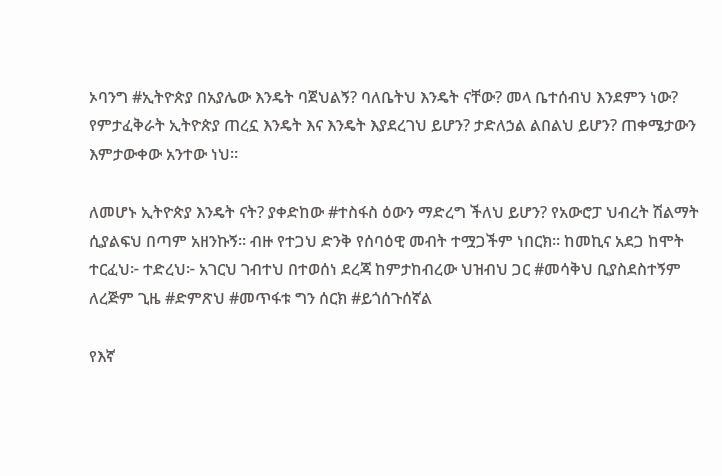ኦባንግ #ኢትዮጵያ በአያሌው እንዴት ባጀህልኝ? ባለቤትህ እንዴት ናቸው? መላ ቤተሰብህ እንደምን ነው? የምታፈቅራት ኢትዮጵያ ጠረኗ እንዴት እና እንዴት እያደረገህ ይሆን? ታድለኃል ልበልህ ይሆን? ጠቀሜታውን እምታውቀው አንተው ነህ።

ለመሆኑ ኢትዮጵያ እንዴት ናት? ያቀድከው #ተስፋስ ዕውን ማድረግ ችለህ ይሆን? የአውሮፓ ህብረት ሽልማት ሲያልፍህ በጣም አዘንኩኝ። ብዙ የተጋህ ድንቅ የሰባዕዊ መብት ተሟጋችም ነበርክ። ከመኪና አደጋ ከሞት ተርፈህ፦ ተድረህ፦ አገርህ ገብተህ በተወሰነ ደረጃ ከምታከብረው ህዝብህ ጋር #መሳቅህ ቢያስደስተኝም ለረጅም ጊዜ #ድምጽህ #መጥፋቱ ግን ሰርክ #ይጎሰጉሰኛል

የእኛ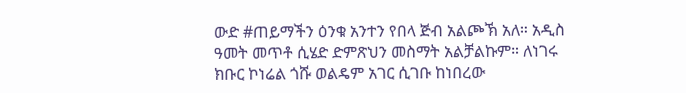ውድ #ጠይማችን ዕንቁ አንተን የበላ ጅብ አልጮኽ አለ። አዲስ ዓመት መጥቶ ሲሄድ ድምጽህን መስማት አልቻልኩም። ለነገሩ ክቡር ኮነሬል ጎሹ ወልዴም አገር ሲገቡ ከነበረው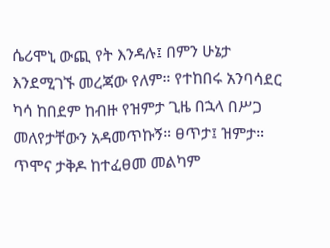ሴሪሞኒ ውጪ የት እንዳሉ፤ በምን ሁኔታ እንደሚገኙ መረጃው የለም። የተከበሩ አንባሳደር ካሳ ከበደም ከብዙ የዝምታ ጊዜ በኋላ በሥጋ መለየታቸውን አዳመጥኩኝ። ፀጥታ፤ ዝምታ። ጥሞና ታቅዶ ከተፈፀመ መልካም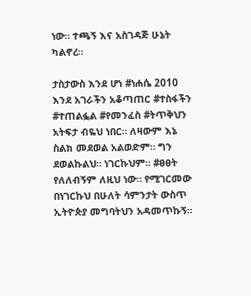ነው። ተጫኝ እና አስገዳጅ ሁኔት ካልኖረ።

ታስታውስ እንደ ሆነ #ነሐሴ 2010 እንደ አገራችን አቆጣጠር #ተስፋችን #ተጠልፏል #የመንፈስ #ትጥቅህን አትፍታ ብዬህ ነበር። ለዛውም እኔ ስልክ መደወል አልወድም። ግን ደወልኩልህ። ነገርኩህም። #ፀፀት የለለብኝም ለዚህ ነው። የሚገርመው በነገርኩህ በሁለት ሳምንታት ውስጥ ኢትዮጵያ መግባትህን አዳመጥኩኝ።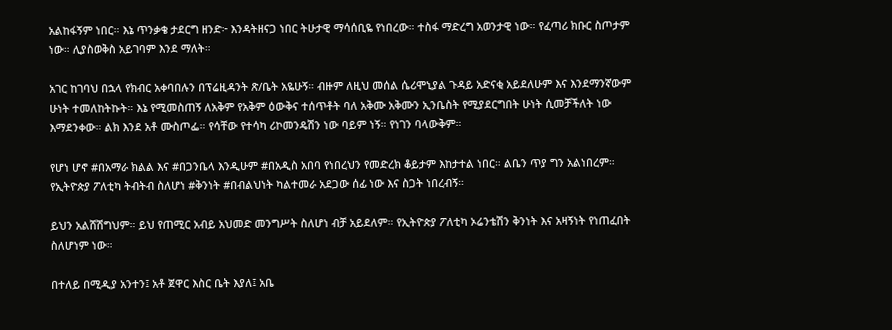አልከፋኝም ነበር። እኔ ጥንቃቄ ታደርግ ዘንድ፦ እንዳትዘናጋ ነበር ትሁታዊ ማሳሰቢዬ የነበረው። ተስፋ ማድረግ አወንታዊ ነው። የፈጣሪ ክቡር ስጦታም ነው። ሊያስወቅስ አይገባም እንደ ማለት።

አገር ከገባህ በኋላ የክብር አቀባበሉን በፕሬዚዳንት ጽ/ቤት አዬሁኝ። ብዙም ለዚህ መሰል ሴሪሞኒያል ጉዳይ አድናቂ አይደለሁም እና እንደማንኛውም ሁነት ተመለከትኩት። እኔ የሚመስጠኝ ለአቅም የአቅም ዕውቅና ተሰጥቶት ባለ አቅሙ አቅሙን ኢንቤስት የሚያደርግበት ሁነት ሲመቻችለት ነው እማደንቀው። ልክ እንደ አቶ ሙስጦፌ። የሳቸው የተሳካ ሪኮመንዴሽን ነው ባይም ነኝ። የነገን ባላውቅም።

የሆነ ሆኖ #በአማራ ክልል እና #በጋንቤላ እንዲሁም #በአዲስ አበባ የነበረህን የመድረክ ቆይታም እከታተል ነበር። ልቤን ጥያ ግን አልነበረም። የኢትዮጵያ ፖለቲካ ትብትብ ስለሆነ #ቅንነት #በብልህነት ካልተመራ አደጋው ሰፊ ነው እና ስጋት ነበረብኝ።

ይህን አልሸሽግህም። ይህ የጠሚር አብይ አህመድ መንግሥት ስለሆነ ብቻ አይደለም። የኢትዮጵያ ፖለቲካ ኦሬንቴሽን ቅንነት እና አዛኝነት የነጠፈበት ስለሆነም ነው።

በተለይ በሚዲያ አንተን፤ አቶ ጀዋር እስር ቤት እያለ፤ አቤ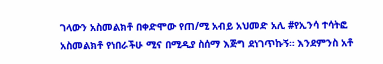ገላውን አስመልክቶ በቀድሞው የጠ/ሚ አብይ አህመድ አሊ #የኢንሳ ተሳትፎ አስመልክቶ የነበራችሁ ሚና በሚዲያ ስሰማ እጅግ ደነገጥኩኝ። እንደምንስ አቶ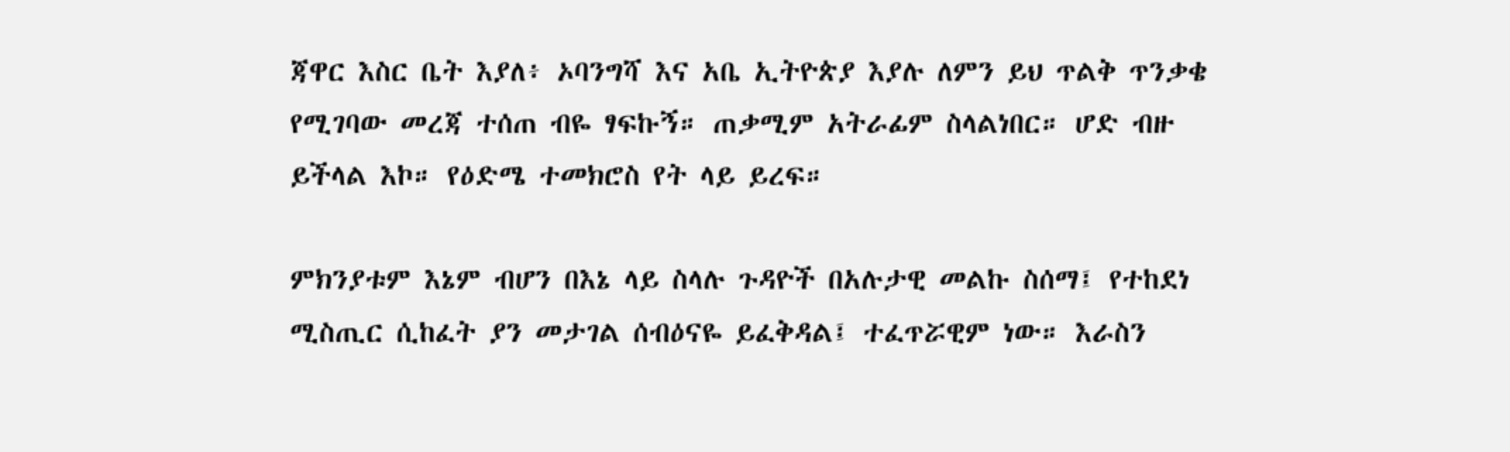ጃዋር እስር ቤት እያለ፥ ኦባንግሻ እና አቤ ኢትዮጵያ እያሉ ለምን ይህ ጥልቅ ጥንቃቄ የሚገባው መረጃ ተሰጠ ብዬ ፃፍኩኝ። ጠቃሚም አትራፊም ስላልነበር። ሆድ ብዙ ይችላል እኮ። የዕድሜ ተመክሮስ የት ላይ ይረፍ።

ምክንያቱም እኔም ብሆን በእኔ ላይ ስላሉ ጉዳዮች በአሉታዊ መልኩ ስሰማ፤ የተከደነ ሚስጢር ሲከፈት ያን መታገል ሰብዕናዬ ይፈቅዳል፤ ተፈጥሯዊም ነው። እራስን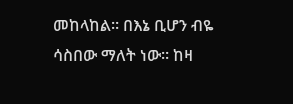መከላከል። በእኔ ቢሆን ብዬ ሳስበው ማለት ነው። ከዛ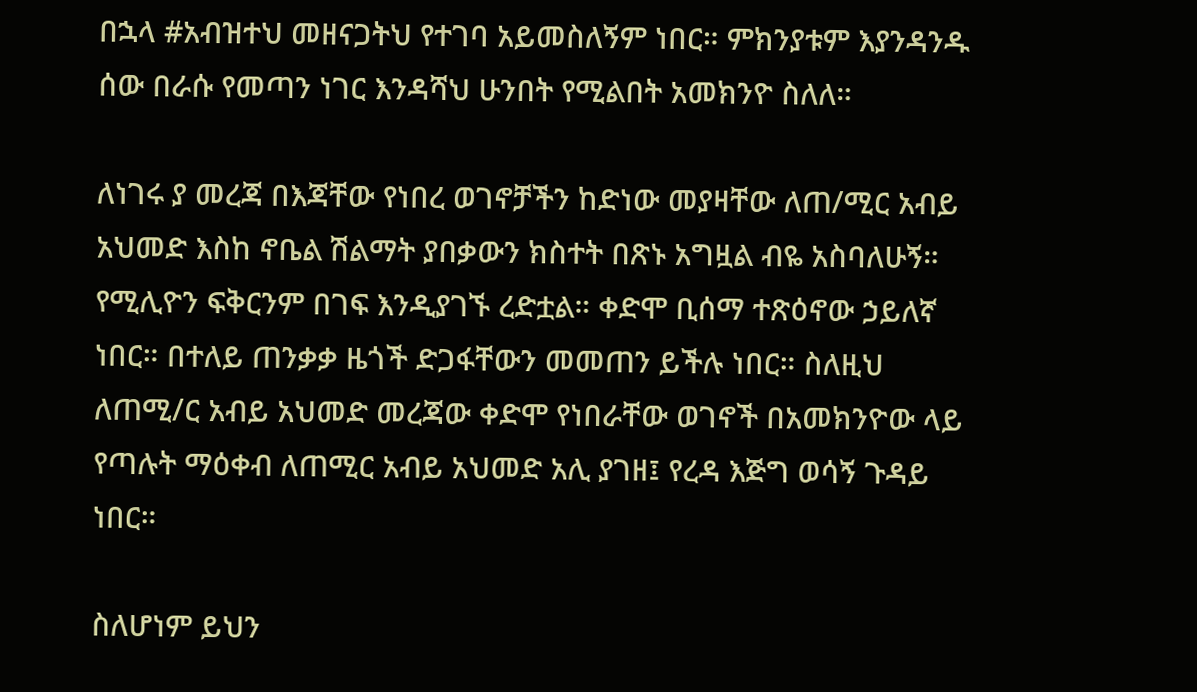በኋላ #አብዝተህ መዘናጋትህ የተገባ አይመስለኝም ነበር። ምክንያቱም እያንዳንዱ ሰው በራሱ የመጣን ነገር እንዳሻህ ሁንበት የሚልበት አመክንዮ ስለለ።

ለነገሩ ያ መረጃ በእጃቸው የነበረ ወገኖቻችን ከድነው መያዛቸው ለጠ/ሚር አብይ አህመድ እስከ ኖቤል ሽልማት ያበቃውን ክስተት በጽኑ አግዟል ብዬ አስባለሁኝ። የሚሊዮን ፍቅርንም በገፍ እንዲያገኙ ረድቷል። ቀድሞ ቢሰማ ተጽዕኖው ኃይለኛ ነበር። በተለይ ጠንቃቃ ዜጎች ድጋፋቸውን መመጠን ይችሉ ነበር። ስለዚህ ለጠሚ/ር አብይ አህመድ መረጃው ቀድሞ የነበራቸው ወገኖች በአመክንዮው ላይ የጣሉት ማዕቀብ ለጠሚር አብይ አህመድ አሊ ያገዘ፤ የረዳ እጅግ ወሳኝ ጉዳይ ነበር።

ስለሆነም ይህን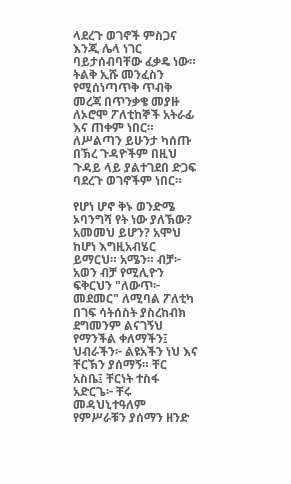ላደረጉ ወገኖች ምስጋና እንጂ ሌላ ነገር ባይታሰብባቸው ፈቃዴ ነው። ትልቅ ኢሹ መንፈስን የሚሰነጣጥቅ ጥብቅ መረጃ በጥንቃቄ መያዙ ለኦሮሞ ፖለቲከኞች አትራፊ እና ጠቀም ነበር። ለሥልጣን ይሁንታ ካሰጡ በኽረ ጉዳዮችም በዚህ ጉዳይ ላይ ያልተገደበ ድጋፍ ባደረጉ ወገኖችም ነበር።

የሆነ ሆኖ ቅኑ ወንድሜ ኦባንግሻ የት ነው ያለኽው? አመመህ ይሆን? አሞህ ከሆነ እግዚአብሄር ይማርህ። አሜን። ብቻ፦ አወን ብቻ የሚሊዮን ፍቅርህን "ለውጥ፦ መደመር" ለሚባል ፖለቲካ በገፍ ሳትሰስት ያስረከብክ ደግመንም ልናገኝህ የማንችል ቀለማችን፤ ህብራችን፦ ልዩአችን ነህ እና ቸርኽን ያሰማኝ። ቸር አስቤ፤ ቸርነት ተስፋ አድርጌ፦ ቸሩ መዳህኒተዓለም የምሥራቹን ያሰማን ዘንድ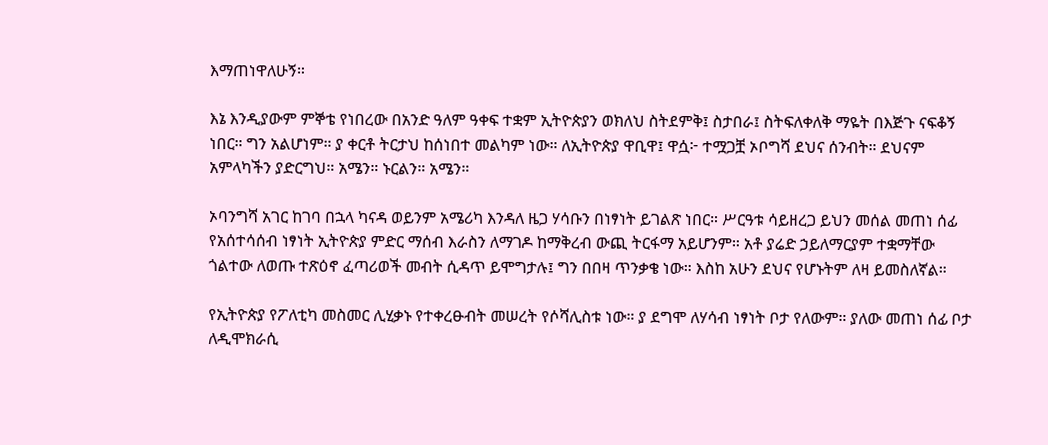እማጠነዋለሁኝ።

እኔ እንዲያውም ምኞቴ የነበረው በአንድ ዓለም ዓቀፍ ተቋም ኢትዮጵያን ወክለህ ስትደምቅ፤ ስታበራ፤ ስትፍለቀለቅ ማዬት በእጅጉ ናፍቆኝ ነበር። ግን አልሆነም። ያ ቀርቶ ትርታህ ከሰነበተ መልካም ነው። ለኢትዮጵያ ዋቢዋ፤ ዋሷ፦ ተሟጋቿ ኦቦግሻ ደህና ሰንብት። ደህናም አምላካችን ያድርግህ። አሜን። ኑርልን። አሜን።

ኦባንግሻ አገር ከገባ በኋላ ካናዳ ወይንም አሜሪካ እንዳለ ዜጋ ሃሳቡን በነፃነት ይገልጽ ነበር። ሥርዓቱ ሳይዘረጋ ይህን መሰል መጠነ ሰፊ የአሰተሳሰብ ነፃነት ኢትዮጵያ ምድር ማሰብ እራስን ለማገዶ ከማቅረብ ውጪ ትርፋማ አይሆንም። አቶ ያሬድ ኃይለማርያም ተቋማቸው ጎልተው ለወጡ ተጽዕኖ ፈጣሪወች መብት ሲዳጥ ይሞግታሉ፤ ግን በበዛ ጥንቃቄ ነው። እስከ አሁን ደህና የሆኑትም ለዛ ይመስለኛል።

የኢትዮጵያ የፖለቲካ መስመር ሊሂቃኑ የተቀረፁብት መሠረት የሶሻሊስቱ ነው። ያ ደግሞ ለሃሳብ ነፃነት ቦታ የለውም። ያለው መጠነ ሰፊ ቦታ ለዲሞክራሲ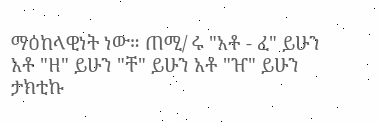ማዕከላዊነት ነው። ጠሚ/ ሩ "አቶ - ፈ" ይሁን አቶ "ዘ" ይሁን "ቸ" ይሁን አቶ "ዠ" ይሁን ታክቲኩ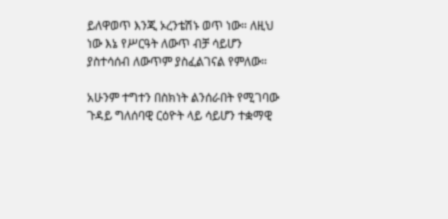ይለዋወጥ እንጂ ኦረንቴሽኑ ወጥ ነው። ለዚህ ነው እኔ የሥርዓት ለውጥ ብቻ ሳይሆን ያስተሳሰብ ለውጥም ያስፈልገናል የምለው።

አሁንም ተግተን በስክነት ልንሰራበት የሚገባው ጉዳይ ግለሰባዊ ርዕዮት ላይ ሳይሆን ተቋማዊ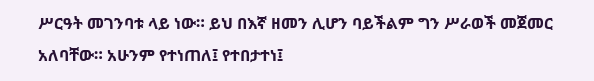ሥርዓት መገንባቱ ላይ ነው። ይህ በእኛ ዘመን ሊሆን ባይችልም ግን ሥራወች መጀመር አለባቸው። አሁንም የተነጠለ፤ የተበታተነ፤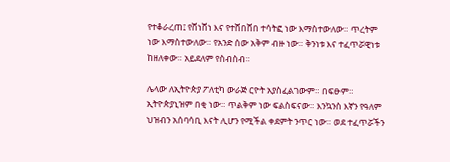የተቆራረጠ፤ የሸነሸነ እና የተሸበሸበ ተሳትፎ ነው እማስተውለው። ጥረትም ነው እማስተውለው። የአንድ ሰው አቅም ብዙ ነው። ቅንነቱ እና ተፈጥሯዊነቱ ከዘለቀው። አይደለም የስብስብ።

ሌላው ለኢትዮጵያ ፖለቲካ ውራጅ ርዮት አያስፈልገውም። በፍፁም። ኢትዮጵያኒዝም በቂ ነው። ጥልቅም ነው ፍልስፍናው። እንኳንስ እኛን የዓለም ህዝብን አሰባሳቢ እናት ሊሆን የሚችል ቀደምት ንጥር ነው። ወደ ተፈጥሯችን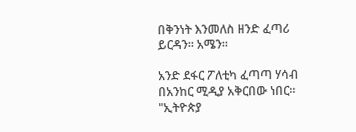በቅንነት እንመለስ ዘንድ ፈጣሪ ይርዳን። አሜን።

አንድ ደፋር ፖለቲካ ፈጣጣ ሃሳብ በአንከር ሚዲያ አቅርበው ነበር። "ኢትዮጵያ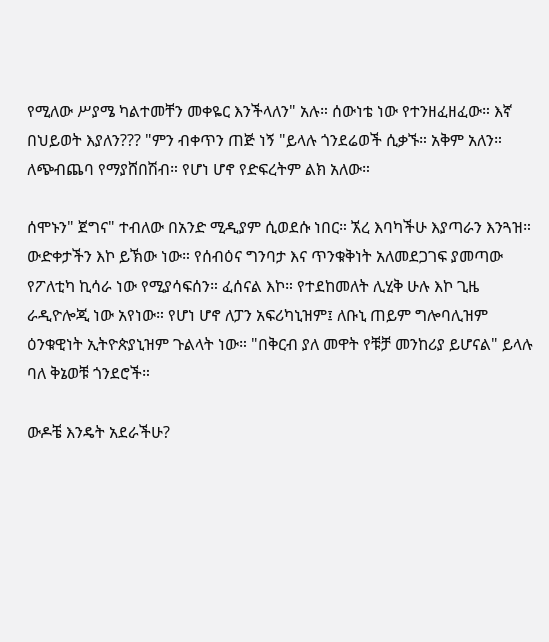የሚለው ሥያሜ ካልተመቸን መቀዬር እንችላለን" አሉ። ሰውነቴ ነው የተንዘፈዘፈው። እኛ በህይወት እያለን??? "ምን ብቀጥን ጠጅ ነኝ "ይላሉ ጎንደሬወች ሲቃኙ። አቅም አለን። ለጭብጨባ የማያሸበሽብ። የሆነ ሆኖ የድፍረትም ልክ አለው።

ሰሞኑን" ጀግና" ተብለው በአንድ ሚዲያም ሲወደሱ ነበር። ኧረ እባካችሁ እያጣራን እንጓዝ። ውድቀታችን እኮ ይኽው ነው። የሰብዕና ግንባታ እና ጥንቁቅነት አለመደጋገፍ ያመጣው የፖለቲካ ኪሳራ ነው የሚያሳፍሰን። ፈሰናል እኮ። የተደከመለት ሊሂቅ ሁሉ እኮ ጊዜ ራዲዮሎጂ ነው አየነው። የሆነ ሆኖ ለፓን አፍሪካኒዝም፤ ለቡኒ ጠይም ግሎባሊዝም ዕንቁዊነት ኢትዮጵያኒዝም ጉልላት ነው። "በቅርብ ያለ መዋት የቹቻ መንከሪያ ይሆናል" ይላሉ ባለ ቅኔወቹ ጎንደሮች።

ውዶቼ እንዴት አደራችሁ?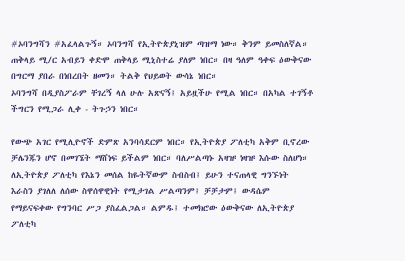#ኦባንግሻን #አፈላልጉኝ። ኦባንግሻ የኢትዮጵያኒዝም ጣዝማ ነው። ቅንም ይመስለኛል። ጠቅላይ ሚ/ር አብይን ቀድሞ ጠቅላይ ሚኒስተሬ ያለም ነበር። በዛ ዓለም ዓቀፍ ዕውቅናው በግርማ ያበራ በነበረበት ዘመን። ትልቅ የህይወት ውሳኔ ነበር።
ኦባንግሻ በዲያስፖራም ቸገረኝ ላለ ሁሉ አጽናኝ፤ አይዟችሁ የሚል ነበር። በአካል ተገኝቶ ችግርን የሚጋራ ሊቀ - ትጉኃን ነበር።

የውጭ አገር የሚሊዮኖች ድምጽ አንባሳደርም ነበር። የኢትዮጵያ ፖለቲካ አቅም ቢኖረው ቻሌንጁን ሆኖ በመገኜት ማሸነፍ ይችልም ነበር። ባለሥልጣኑ አዛዡ ነዛዡ እሱው ስለሆነ። ለኢትዮጵያ ፖለቲካ የእኔን መሰል ከዬትኛውም ስብስብ፤ ይሁን ተናጠላዊ ግንኙነት እራስን ያገለለ ለሰው ስዋሰዋዊነት የሚታገል ሥልጣንም፤ ቻቻታም፤ ውዳሴም የማይናፍቀው የግንባር ሥጋ ያስፈልጋል። ልምዱ፤ ተመክሮው ዕውቅናው ለኢትዮጵያ ፖለቲካ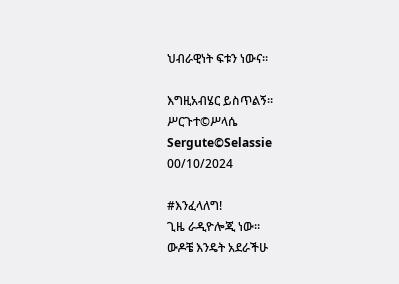ህብራዊነት ፍቱን ነውና።

እግዚአብሄር ይስጥልኝ።
ሥርጉተ©ሥላሴ
Sergute©Selassie
00/10/2024

#እንፈላለግ!
ጊዜ ራዲዮሎጂ ነው።
ውዶቼ እንዴት አደራችሁ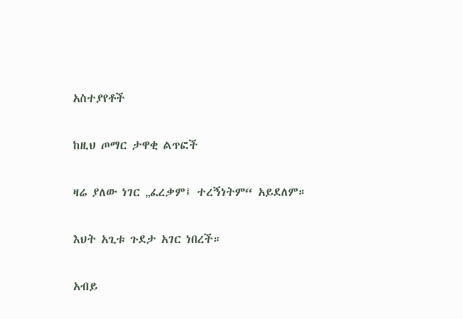አስተያየቶች

ከዚህ ጦማር ታዋቂ ልጥፎች

ዛሬ ያለው ነገር „ፈረቃም፤ ተረኝነትም“ አይደለም።

እህት አጊቱ ጉደታ አገር ነበረች።

አብይ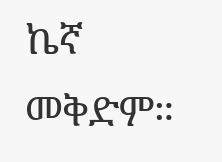ኬኛ መቅድም።